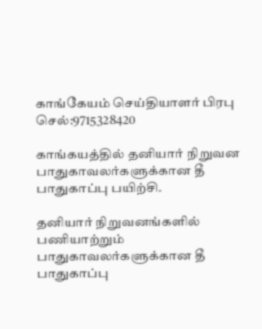காங்கேயம் செய்தியாளர் பிரபு
செல்:9715328420

காங்கயத்தில் தனியார் நிறுவன பாதுகாவலர்களுக்கான தீ பாதுகாப்பு பயிற்சி.

தனியார் நிறுவனங்களில் பணியாற்றும் பாதுகாவலர்களுக்கான தீ பாதுகாப்பு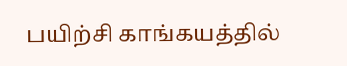பயிற்சி காங்கயத்தில்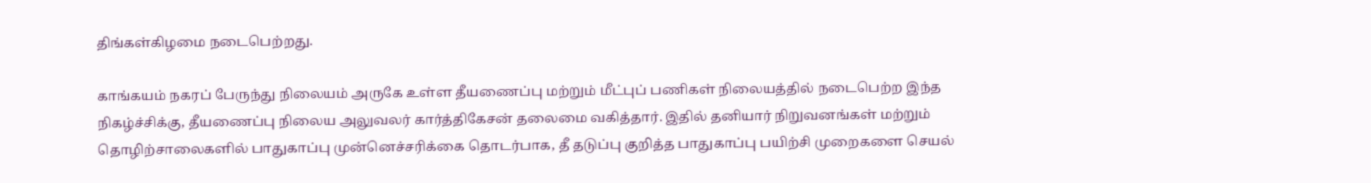திங்கள்கிழமை நடைபெற்றது.

காங்கயம் நகரப் பேருந்து நிலையம் அருகே உள்ள தீயணைப்பு மற்றும் மீட்புப் பணிகள் நிலையத்தில் நடைபெற்ற இந்த நிகழ்ச்சிக்கு, தீயணைப்பு நிலைய அலுவலர் கார்த்திகேசன் தலைமை வகித்தார். இதில் தனியார் நிறுவனங்கள் மற்றும் தொழிற்சாலைகளில் பாதுகாப்பு முன்னெச்சரிக்கை தொடர்பாக, தீ தடுப்பு குறித்த பாதுகாப்பு பயிற்சி முறைகளை செயல்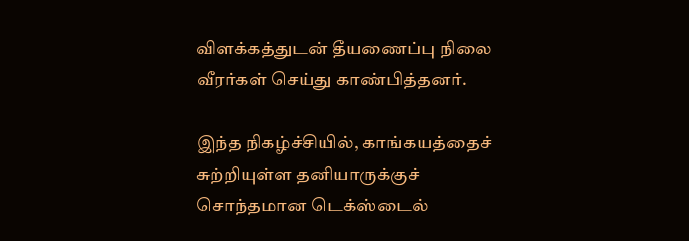விளக்கத்துடன் தீயணைப்பு நிலை வீரர்கள் செய்து காண்பித்தனர்.

இந்த நிகழ்ச்சியில், காங்கயத்தைச் சுற்றியுள்ள தனியாருக்குச் சொந்தமான டெக்ஸ்டைல்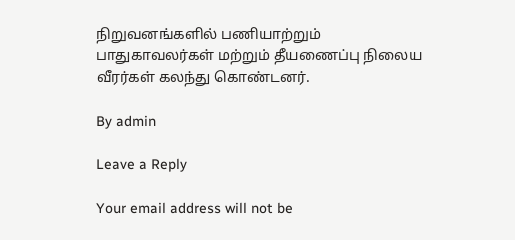நிறுவனங்களில் பணியாற்றும் பாதுகாவலர்கள் மற்றும் தீயணைப்பு நிலைய வீரர்கள் கலந்து கொண்டனர்.

By admin

Leave a Reply

Your email address will not be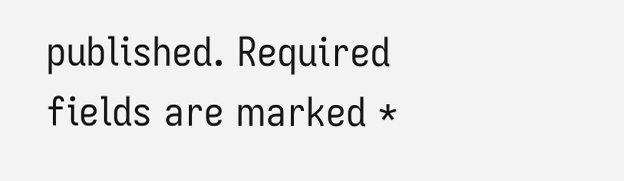published. Required fields are marked *